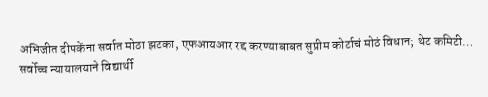अभिजीत दीपकेंना सर्वात मोठा झटका, एफआयआर रद्द करण्याबाबत सुप्रीम कोर्टाचं मोठं विधान; थेट कमिटी…
सर्वोच्च न्यायालयाने विद्यार्थी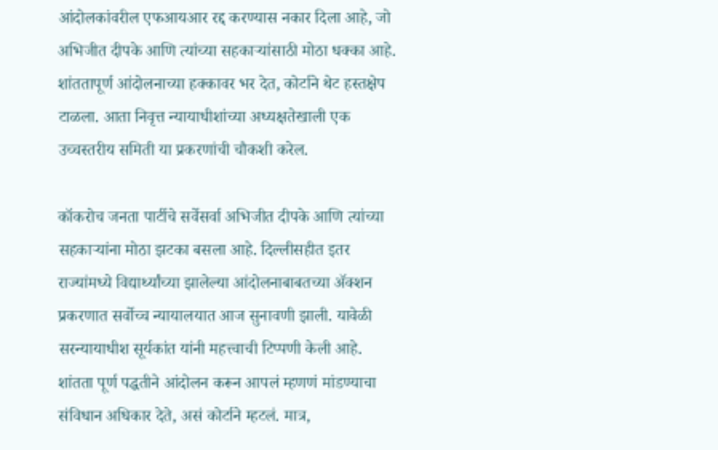आंदोलकांवरील एफआयआर रद्द करण्यास नकार दिला आहे, जो अभिजीत दीपके आणि त्यांच्या सहकाऱ्यांसाठी मोठा धक्का आहे. शांततापूर्ण आंदोलनाच्या हक्कावर भर देत, कोर्टाने थेट हस्तक्षेप टाळला. आता निवृत्त न्यायाधीशांच्या अध्यक्षतेखाली एक उच्चस्तरीय समिती या प्रकरणांची चौकशी करेल.

कॉकरोच जनता पार्टीचे सर्वेसर्वा अभिजीत दीपके आणि त्यांच्या सहकाऱ्यांना मोठा झटका बसला आहे. दिल्लीसहीत इतर राज्यांमध्ये विद्यार्थ्यांच्या झालेल्या आंदोलनाबाबतच्या ॲक्शन प्रकरणात सर्वोच्च न्यायालयात आज सुनावणी झाली. यावेळी सरन्यायाधीश सूर्यकांत यांनी महत्त्वाची टिप्पणी केली आहे. शांतता पूर्ण पद्धतीने आंदोलन करून आपलं म्हणणं मांडण्याचा संविधान अधिकार देते, असं कोर्टाने म्हटलं. मात्र,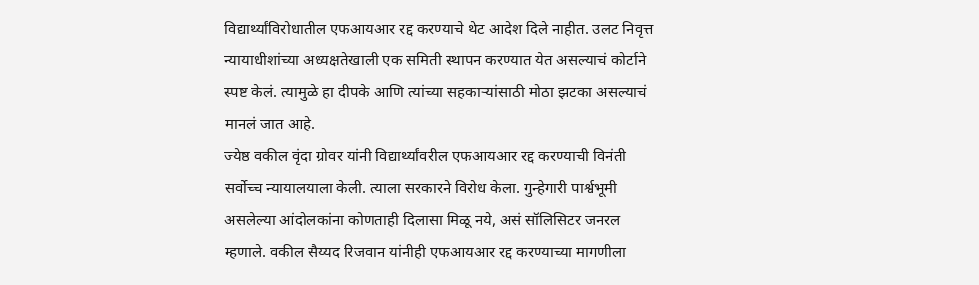विद्यार्थ्यांविरोधातील एफआयआर रद्द करण्याचे थेट आदेश दिले नाहीत. उलट निवृत्त न्यायाधीशांच्या अध्यक्षतेखाली एक समिती स्थापन करण्यात येत असल्याचं कोर्टाने स्पष्ट केलं. त्यामुळे हा दीपके आणि त्यांच्या सहकाऱ्यांसाठी मोठा झटका असल्याचं मानलं जात आहे.
ज्येष्ठ वकील वृंदा ग्रोवर यांनी विद्यार्थ्यांवरील एफआयआर रद्द करण्याची विनंती सर्वोच्च न्यायालयाला केली. त्याला सरकारने विरोध केला. गुन्हेगारी पार्श्वभूमी असलेल्या आंदोलकांना कोणताही दिलासा मिळू नये, असं सॉलिसिटर जनरल म्हणाले. वकील सैय्यद रिजवान यांनीही एफआयआर रद्द करण्याच्या मागणीला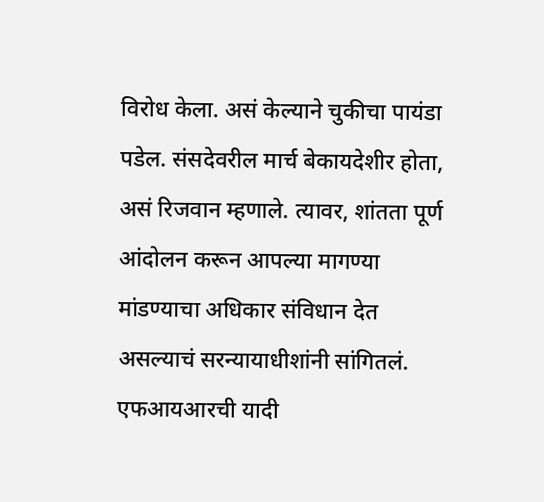विरोध केला. असं केल्याने चुकीचा पायंडा पडेल. संसदेवरील मार्च बेकायदेशीर होता, असं रिजवान म्हणाले. त्यावर, शांतता पूर्ण आंदोलन करून आपल्या मागण्या मांडण्याचा अधिकार संविधान देत असल्याचं सरन्यायाधीशांनी सांगितलं.
एफआयआरची यादी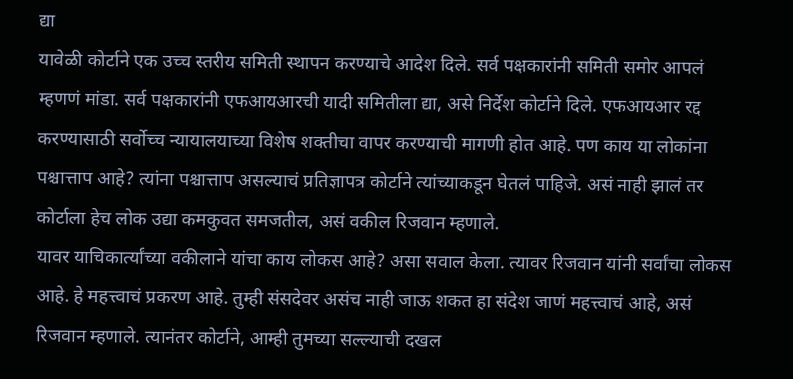द्या
यावेळी कोर्टाने एक उच्च स्तरीय समिती स्थापन करण्याचे आदेश दिले. सर्व पक्षकारांनी समिती समोर आपलं म्हणणं मांडा. सर्व पक्षकारांनी एफआयआरची यादी समितीला द्या, असे निर्देश कोर्टाने दिले. एफआयआर रद्द करण्यासाठी सर्वोच्च न्यायालयाच्या विशेष शक्तीचा वापर करण्याची मागणी होत आहे. पण काय या लोकांना पश्चात्ताप आहे? त्यांना पश्चात्ताप असल्याचं प्रतिज्ञापत्र कोर्टाने त्यांच्याकडून घेतलं पाहिजे. असं नाही झालं तर कोर्टाला हेच लोक उद्या कमकुवत समजतील, असं वकील रिजवान म्हणाले.
यावर याचिकार्त्यांच्या वकीलाने यांचा काय लोकस आहे? असा सवाल केला. त्यावर रिजवान यांनी सर्वांचा लोकस आहे. हे महत्त्वाचं प्रकरण आहे. तुम्ही संसदेवर असंच नाही जाऊ शकत हा संदेश जाणं महत्त्वाचं आहे, असं रिजवान म्हणाले. त्यानंतर कोर्टाने, आम्ही तुमच्या सल्ल्याची दखल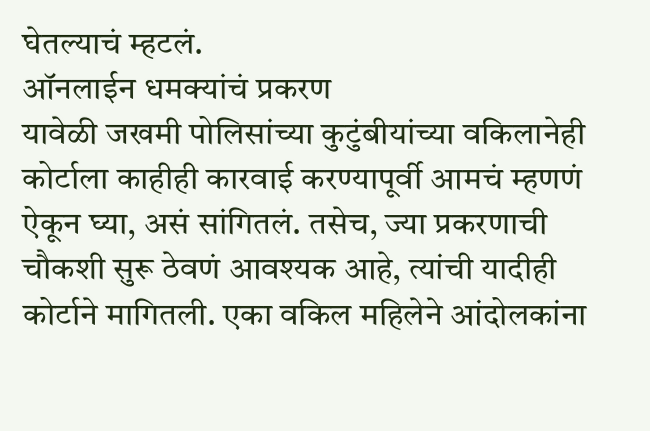घेतल्याचं म्हटलं.
ऑनलाईन धमक्यांचं प्रकरण
यावेळी जखमी पोलिसांच्या कुटुंबीयांच्या वकिलानेही कोर्टाला काहीही कारवाई करण्यापूर्वी आमचं म्हणणं ऐकून घ्या, असं सांगितलं. तसेच, ज्या प्रकरणाची चौकशी सुरू ठेवणं आवश्यक आहे, त्यांची यादीही कोर्टाने मागितली. एका वकिल महिलेने आंदोलकांना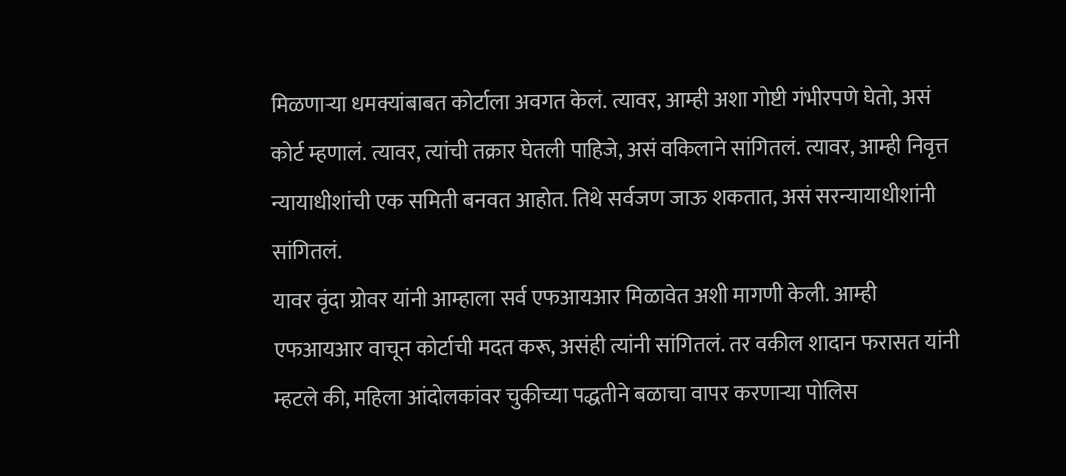मिळणाऱ्या धमक्यांबाबत कोर्टाला अवगत केलं. त्यावर, आम्ही अशा गोष्टी गंभीरपणे घेतो, असं कोर्ट म्हणालं. त्यावर, त्यांची तक्रार घेतली पाहिजे, असं वकिलाने सांगितलं. त्यावर, आम्ही निवृत्त न्यायाधीशांची एक समिती बनवत आहोत. तिथे सर्वजण जाऊ शकतात, असं सरन्यायाधीशांनी सांगितलं.
यावर वृंदा ग्रोवर यांनी आम्हाला सर्व एफआयआर मिळावेत अशी मागणी केली. आम्ही एफआयआर वाचून कोर्टाची मदत करू, असंही त्यांनी सांगितलं. तर वकील शादान फरासत यांनी म्हटले की, महिला आंदोलकांवर चुकीच्या पद्धतीने बळाचा वापर करणाऱ्या पोलिस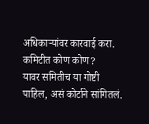अधिकाऱ्यांवर कारवाई करा.
कमिटीत कोण कोण?
यावर समितीच या गोष्टी पाहिल, असं कोर्टाने सांगितलं.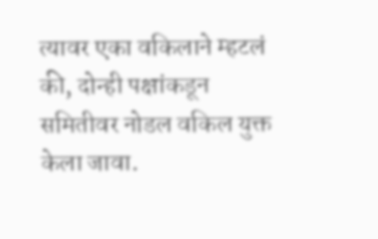त्यावर एका वकिलाने म्हटलं की, दोन्ही पक्षांकडून समितीवर नोडल वकिल युक्त केला जावा.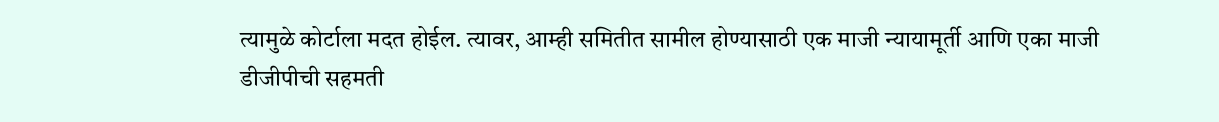त्यामुळे कोर्टाला मदत होईल. त्यावर, आम्ही समितीत सामील होण्यासाठी एक माजी न्यायामूर्ती आणि एका माजी डीजीपीची सहमती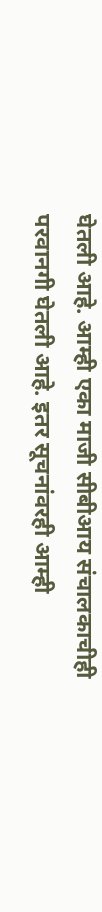घेतली आहे. आम्ही एका माजी सीबीआय संचालकाचीही परवानगी घेतली आहे. इतर सूचनांवरही आम्ही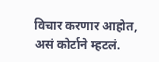विचार करणार आहोत, असं कोर्टाने म्हटलं.